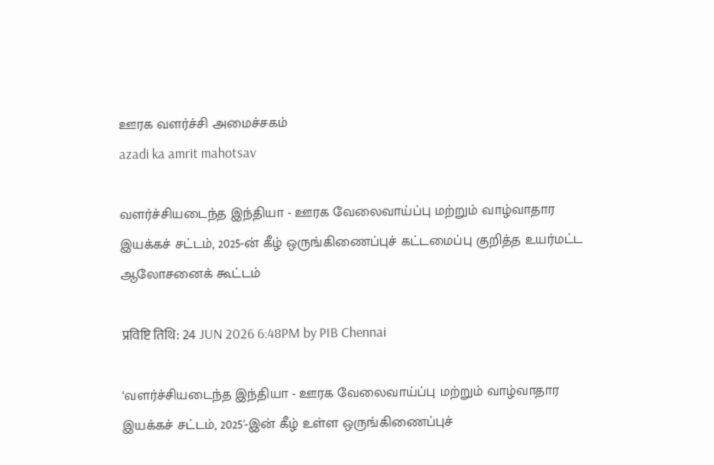ஊரக வளர்ச்சி அமைச்சகம்
azadi ka amrit mahotsav

வளர்ச்சியடைந்த இந்தியா - ஊரக வேலைவாய்ப்பு மற்றும் வாழ்வாதார இயக்கச் சட்டம், 2025-ன் கீழ் ஒருங்கிணைப்புச் கட்டமைப்பு குறித்த உயர்மட்ட ஆலோசனைக் கூட்டம்

प्रविष्टि तिथि: 24 JUN 2026 6:48PM by PIB Chennai

‘வளர்ச்சியடைந்த இந்தியா - ஊரக வேலைவாய்ப்பு மற்றும் வாழ்வாதார இயக்கச் சட்டம், 2025'-இன் கீழ் உள்ள ஒருங்கிணைப்புச்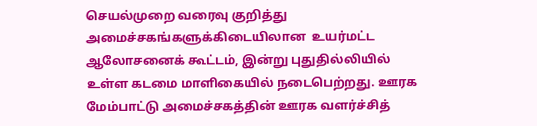செயல்முறை வரைவு குறித்து அமைச்சகங்களுக்கிடையிலான  உயர்மட்ட ஆலோசனைக் கூட்டம், இன்று புதுதில்லியில் உள்ள கடமை மாளிகையில் நடைபெற்றது. ஊரக மேம்பாட்டு அமைச்சகத்தின் ஊரக வளர்ச்சித்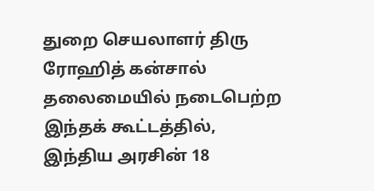துறை செயலாளர் திரு ரோஹித் கன்சால் தலைமையில் நடைபெற்ற இந்தக் கூட்டத்தில், இந்திய அரசின் 18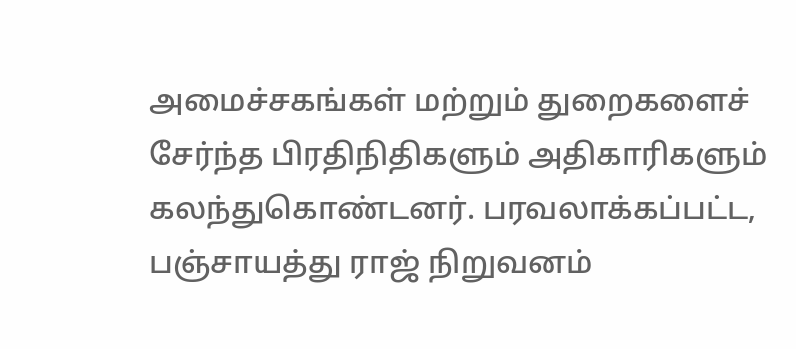அமைச்சகங்கள் மற்றும் துறைகளைச் சேர்ந்த பிரதிநிதிகளும் அதிகாரிகளும்  கலந்துகொண்டனர். பரவலாக்கப்பட்ட, பஞ்சாயத்து ராஜ் நிறுவனம்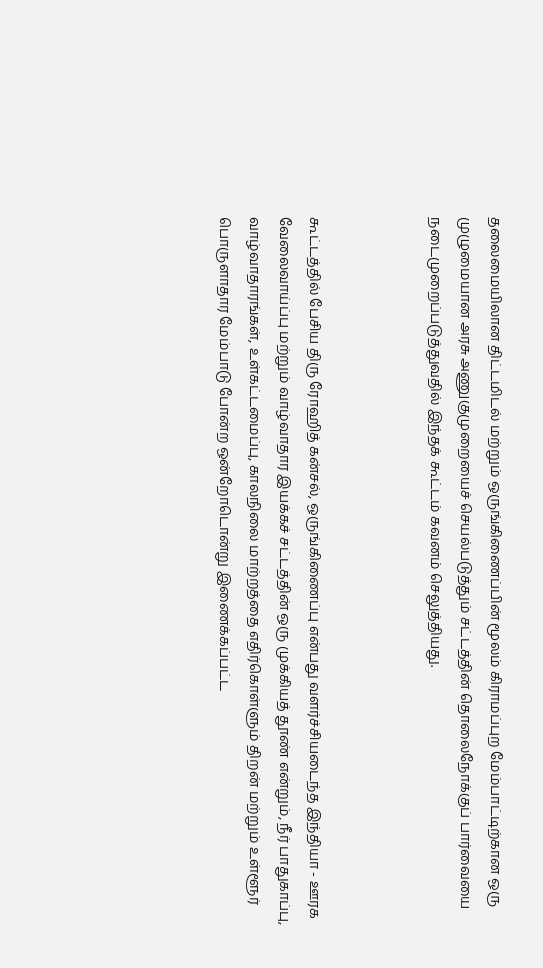தலைமையிலான திட்டமிடல் மற்றும் ஒருங்கிணைப்பின் மூலம் கிராமப்புற மேம்பாட்டிற்கான ஒரு முழுமையான அரசு அணுகுமுறையைச் செயல்படுத்தும் சட்டத்தின் தொலைநோக்குப் பார்வையை நடைமுறைப்படுத்துவதில் இந்தக் கூட்டம் கவனம் செலுத்தியது.



கூட்டத்தில் பேசிய திரு ரோஹித் கன்சல், ஒருங்கிணைப்பு என்பது வளர்ச்சியடைந்த இந்தியா - ஊரக வேலைவாய்ப்பு மற்றும் வாழ்வாதார இயக்கச் சட்டத்தின் ஒரு முக்கியத் தூண் என்றும், நீர் பாதுகாப்பு, வாழ்வாதாரங்கள், உள்கட்டமைப்பு, காலநிலை மாற்றத்தை எதிர்கொள்ளும் திறன் மற்றும் உள்ளூர் பொருளாதார மேம்பாடு போன்ற ஒன்றோடொன்று இணைக்கப்பட்ட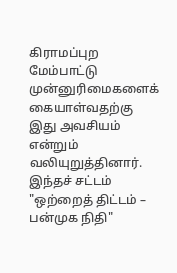கிராமப்புற மேம்பாட்டு முன்னுரிமைகளைக் கையாள்வதற்கு இது அவசியம் என்றும் வலியுறுத்தினார். இந்தச் சட்டம் "ஒற்றைத் திட்டம் – பன்முக நிதி"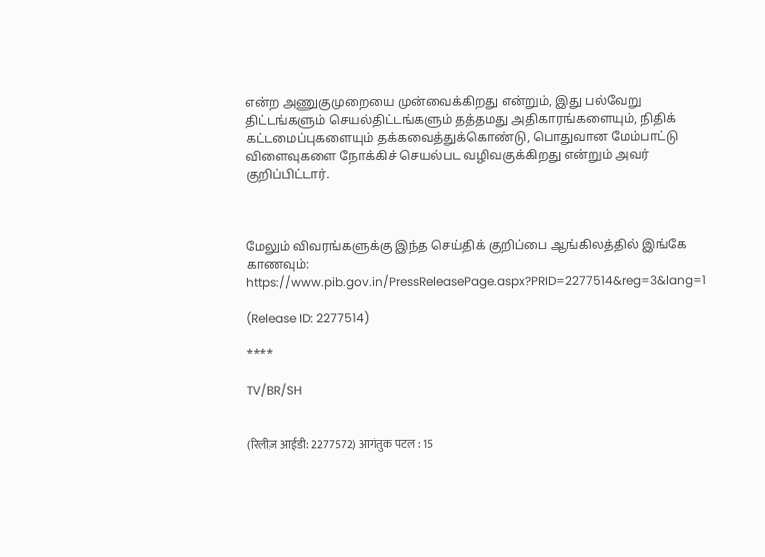என்ற அணுகுமுறையை முன்வைக்கிறது என்றும், இது பல்வேறு திட்டங்களும் செயல்திட்டங்களும் தத்தமது அதிகாரங்களையும், நிதிக் கட்டமைப்புகளையும் தக்கவைத்துக்கொண்டு, பொதுவான மேம்பாட்டு விளைவுகளை நோக்கிச் செயல்பட வழிவகுக்கிறது என்றும் அவர் குறிப்பிட்டார்.



மேலும் விவரங்களுக்கு இந்த செய்திக் குறிப்பை ஆங்கிலத்தில் இங்கே காணவும்: https://www.pib.gov.in/PressReleasePage.aspx?PRID=2277514&reg=3&lang=1

(Release ID: 2277514)

****

TV/BR/SH


(रिलीज़ आईडी: 2277572) आगंतुक पटल : 15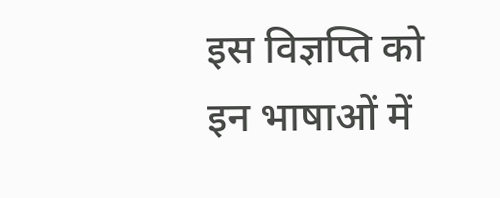इस विज्ञप्ति को इन भाषाओं में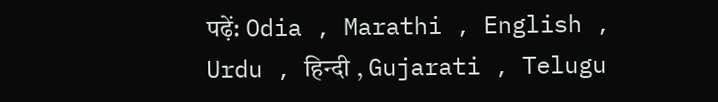पढ़ें: Odia , Marathi , English , Urdu , हिन्दी , Gujarati , Telugu